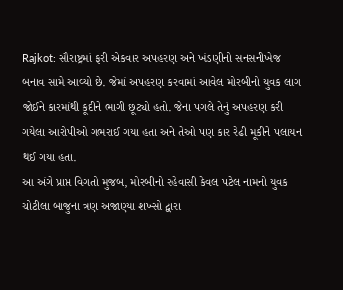Rajkot: સૌરાષ્ટ્રમાં ફરી એકવાર અપહરણ અને ખંડણીનો સનસનીખેજ બનાવ સામે આવ્યો છે. જેમાં અપહરણ કરવામાં આવેલ મોરબીનો યુવક લાગ જોઈને કારમાંથી કૂદીને ભાગી છૂટ્યો હતો. જેના પગલે તેનું અપહરણ કરી ગયેલા આરોપીઓ ગભરાઈ ગયા હતા અને તેઓ પણ કાર રેઢી મૂકીને પલાયન થઈ ગયા હતા.
આ અંગે પ્રાપ્ત વિગતો મુજબ, મોરબીનો રહેવાસી કેવલ પટેલ નામનો યુવક ચોટીલા બાજુના ત્રણ અજાણ્યા શખ્સો દ્વારા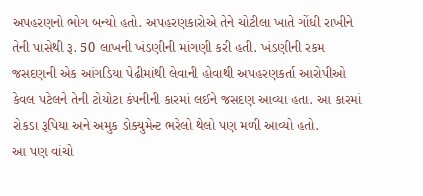અપહરણનો ભોગ બન્યો હતો. અપહરણકારોએ તેને ચોટીલા ખાતે ગોંધી રાખીને તેની પાસેથી રૂ. 50 લાખની ખંડણીની માંગણી કરી હતી. ખંડણીની રકમ જસદણની એક આંગડિયા પેઢીમાંથી લેવાની હોવાથી અપહરણકર્તા આરોપીઓ કેવલ પટેલને તેની ટોયોટા કંપનીની કારમાં લઈને જસદણ આવ્યા હતા. આ કારમાં રોકડા રૂપિયા અને અમુક ડોક્યુમેન્ટ ભરેલો થેલો પણ મળી આવ્યો હતો.
આ પણ વાંચો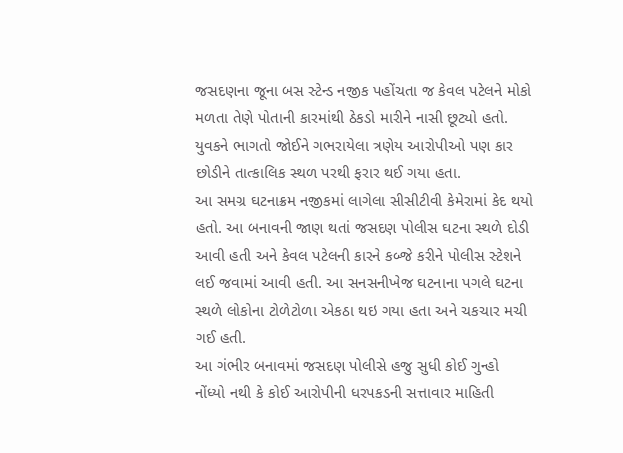જસદણના જૂના બસ સ્ટેન્ડ નજીક પહોંચતા જ કેવલ પટેલને મોકો મળતા તેણે પોતાની કારમાંથી ઠેકડો મારીને નાસી છૂટ્યો હતો. યુવકને ભાગતો જોઈને ગભરાયેલા ત્રણેય આરોપીઓ પણ કાર છોડીને તાત્કાલિક સ્થળ પરથી ફરાર થઈ ગયા હતા.
આ સમગ્ર ઘટનાક્રમ નજીકમાં લાગેલા સીસીટીવી કેમેરામાં કેદ થયો હતો. આ બનાવની જાણ થતાં જસદણ પોલીસ ઘટના સ્થળે દોડી આવી હતી અને કેવલ પટેલની કારને કબ્જે કરીને પોલીસ સ્ટેશને લઈ જવામાં આવી હતી. આ સનસનીખેજ ઘટનાના પગલે ઘટના સ્થળે લોકોના ટોળેટોળા એકઠા થઇ ગયા હતા અને ચકચાર મચી ગઈ હતી.
આ ગંભીર બનાવમાં જસદણ પોલીસે હજુ સુધી કોઈ ગુન્હો નોંધ્યો નથી કે કોઈ આરોપીની ધરપકડની સત્તાવાર માહિતી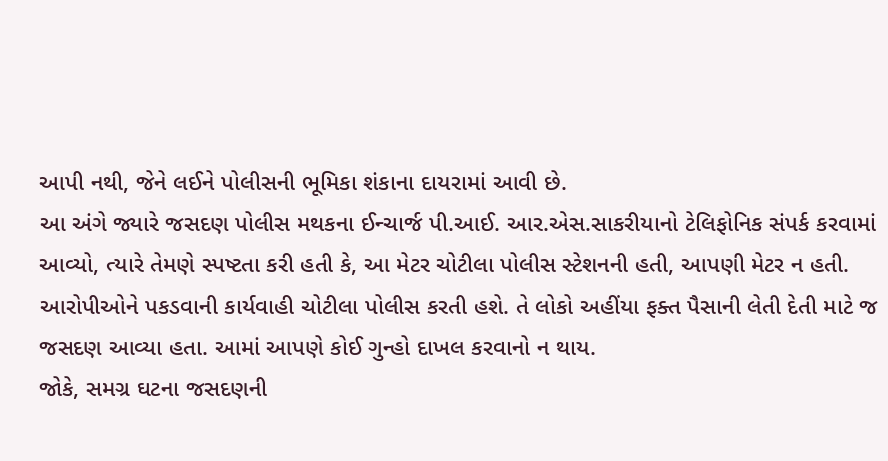આપી નથી, જેને લઈને પોલીસની ભૂમિકા શંકાના દાયરામાં આવી છે.
આ અંગે જ્યારે જસદણ પોલીસ મથકના ઈન્ચાર્જ પી.આઈ. આર.એસ.સાકરીયાનો ટેલિફોનિક સંપર્ક કરવામાં આવ્યો, ત્યારે તેમણે સ્પષ્ટતા કરી હતી કે, આ મેટર ચોટીલા પોલીસ સ્ટેશનની હતી, આપણી મેટર ન હતી. આરોપીઓને પકડવાની કાર્યવાહી ચોટીલા પોલીસ કરતી હશે. તે લોકો અહીંયા ફક્ત પૈસાની લેતી દેતી માટે જ જસદણ આવ્યા હતા. આમાં આપણે કોઈ ગુન્હો દાખલ કરવાનો ન થાય.
જોકે, સમગ્ર ઘટના જસદણની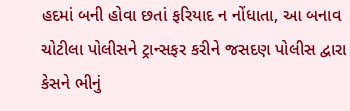હદમાં બની હોવા છતાં ફરિયાદ ન નોંધાતા, આ બનાવ ચોટીલા પોલીસને ટ્રાન્સફર કરીને જસદણ પોલીસ દ્વારા કેસને ભીનું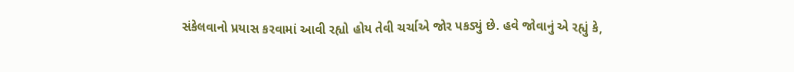સંકેલવાનો પ્રયાસ કરવામાં આવી રહ્યો હોય તેવી ચર્ચાએ જોર પકડ્યું છે. હવે જોવાનું એ રહ્યું કે,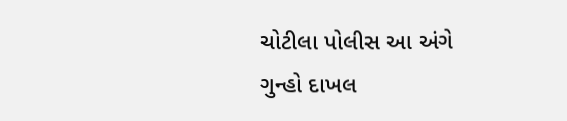ચોટીલા પોલીસ આ અંગે ગુન્હો દાખલ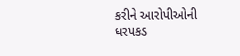કરીને આરોપીઓની ધરપકડ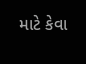માટે કેવા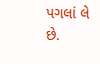પગલાં લે છે.